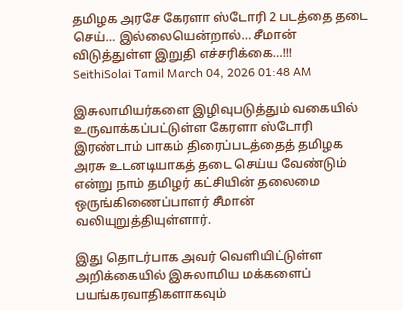தமிழக அரசே கேரளா ஸ்டோரி 2 படத்தை தடை செய்… இல்லையென்றால்… சீமான் விடுத்துள்ள இறுதி எச்சரிக்கை…!!!
SeithiSolai Tamil March 04, 2026 01:48 AM

இசுலாமியர்களை இழிவுபடுத்தும் வகையில் உருவாக்கப்பட்டுள்ள கேரளா ஸ்டோரி இரண்டாம் பாகம் திரைப்படத்தைத் தமிழக அரசு உடனடியாகத் தடை செய்ய வேண்டும் என்று நாம் தமிழர் கட்சியின் தலைமை ஒருங்கிணைப்பாளர் சீமான் வலியுறுத்தியுள்ளார்.

இது தொடர்பாக அவர் வெளியிட்டுள்ள அறிக்கையில் இசுலாமிய மக்களைப் பயங்கரவாதிகளாகவும்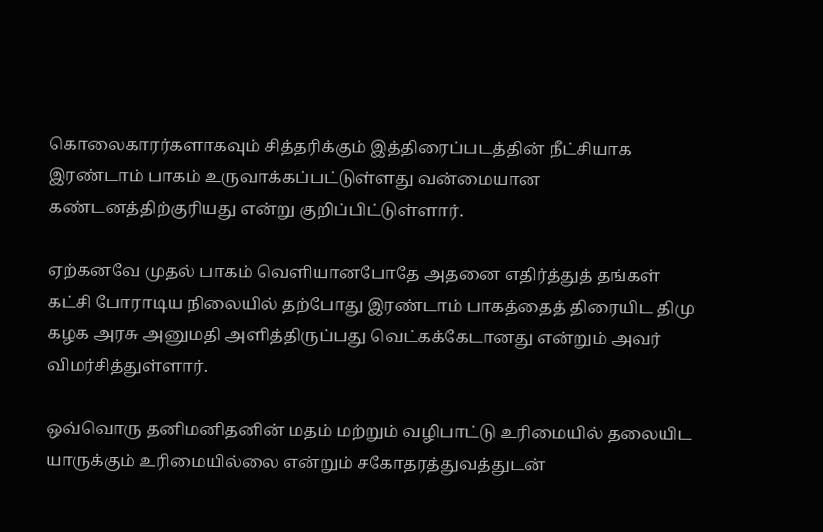கொலைகாரர்களாகவும் சித்தரிக்கும் இத்திரைப்படத்தின் நீட்சியாக இரண்டாம் பாகம் உருவாக்கப்பட்டுள்ளது வன்மையான கண்டனத்திற்குரியது என்று குறிப்பிட்டுள்ளார்.

ஏற்கனவே முதல் பாகம் வெளியானபோதே அதனை எதிர்த்துத் தங்கள் கட்சி போராடிய நிலையில் தற்போது இரண்டாம் பாகத்தைத் திரையிட திமு கழக அரசு அனுமதி அளித்திருப்பது வெட்கக்கேடானது என்றும் அவர் விமர்சித்துள்ளார்.

ஒவ்வொரு தனிமனிதனின் மதம் மற்றும் வழிபாட்டு உரிமையில் தலையிட யாருக்கும் உரிமையில்லை என்றும் சகோதரத்துவத்துடன்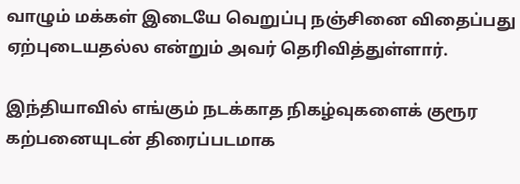வாழும் மக்கள் இடையே வெறுப்பு நஞ்சினை விதைப்பது ஏற்புடையதல்ல என்றும் அவர் தெரிவித்துள்ளார்.

இந்தியாவில் எங்கும் நடக்காத நிகழ்வுகளைக் குரூர கற்பனையுடன் திரைப்படமாக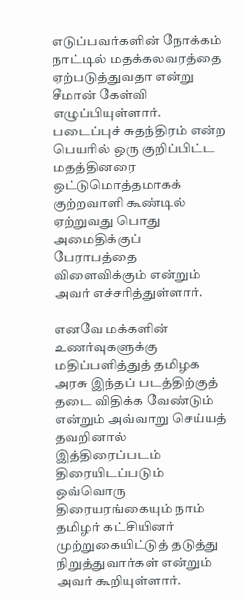எடுப்பவர்களின் நோக்கம் நாட்டில் மதக்கலவரத்தை ஏற்படுத்துவதா என்று சீமான் கேள்வி எழுப்பியுள்ளார். படைப்புச் சுதந்திரம் என்ற பெயரில் ஒரு குறிப்பிட்ட மதத்தினரை ஒட்டுமொத்தமாகக் குற்றவாளி கூண்டில் ஏற்றுவது பொது அமைதிக்குப் பேராபத்தை விளைவிக்கும் என்றும் அவர் எச்சரித்துள்ளார்.

எனவே மக்களின் உணர்வுகளுக்கு மதிப்பளித்துத் தமிழக அரசு இந்தப் படத்திற்குத் தடை விதிக்க வேண்டும் என்றும் அவ்வாறு செய்யத் தவறினால் இத்திரைப்படம் திரையிடப்படும் ஒவ்வொரு திரையரங்கையும் நாம் தமிழர் கட்சியினர் முற்றுகையிட்டுத் தடுத்து நிறுத்துவார்கள் என்றும் அவர் கூறியுள்ளார்.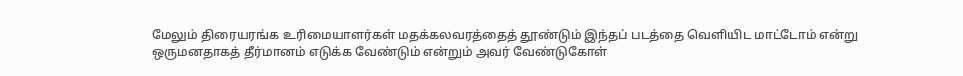மேலும் திரையரங்க உரிமையாளர்கள் மதக்கலவரத்தைத் தூண்டும் இந்தப் படத்தை வெளியிட மாட்டோம் என்று ஒருமனதாகத் தீர்மானம் எடுக்க வேண்டும் என்றும் அவர் வேண்டுகோள்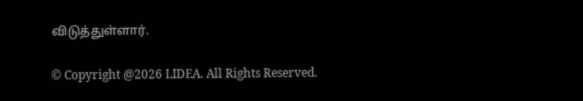விடுத்துள்ளார்.

© Copyright @2026 LIDEA. All Rights Reserved.